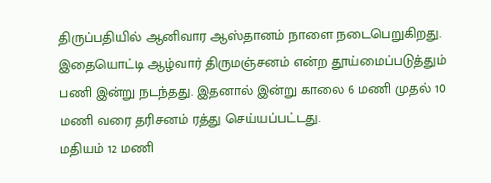திருப்பதியில் ஆனிவார ஆஸ்தானம் நாளை நடைபெறுகிறது. இதையொட்டி ஆழ்வார் திருமஞ்சனம் என்ற தூய்மைப்படுத்தும் பணி இன்று நடந்தது. இதனால் இன்று காலை 6 மணி முதல் 10 மணி வரை தரிசனம் ரத்து செய்யப்பட்டது.
மதியம் 12 மணி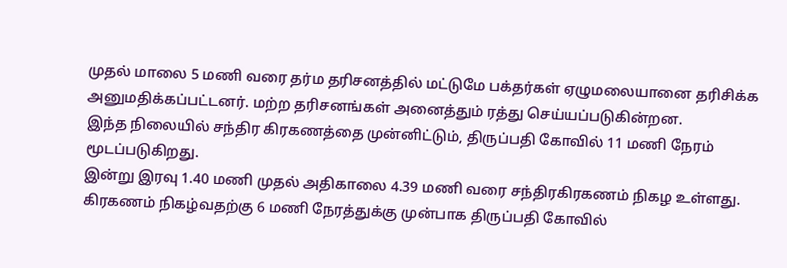முதல் மாலை 5 மணி வரை தர்ம தரிசனத்தில் மட்டுமே பக்தர்கள் ஏழுமலையானை தரிசிக்க அனுமதிக்கப்பட்டனர். மற்ற தரிசனங்கள் அனைத்தும் ரத்து செய்யப்படுகின்றன.
இந்த நிலையில் சந்திர கிரகணத்தை முன்னிட்டும், திருப்பதி கோவில் 11 மணி நேரம் மூடப்படுகிறது.
இன்று இரவு 1.40 மணி முதல் அதிகாலை 4.39 மணி வரை சந்திரகிரகணம் நிகழ உள்ளது. கிரகணம் நிகழ்வதற்கு 6 மணி நேரத்துக்கு முன்பாக திருப்பதி கோவில்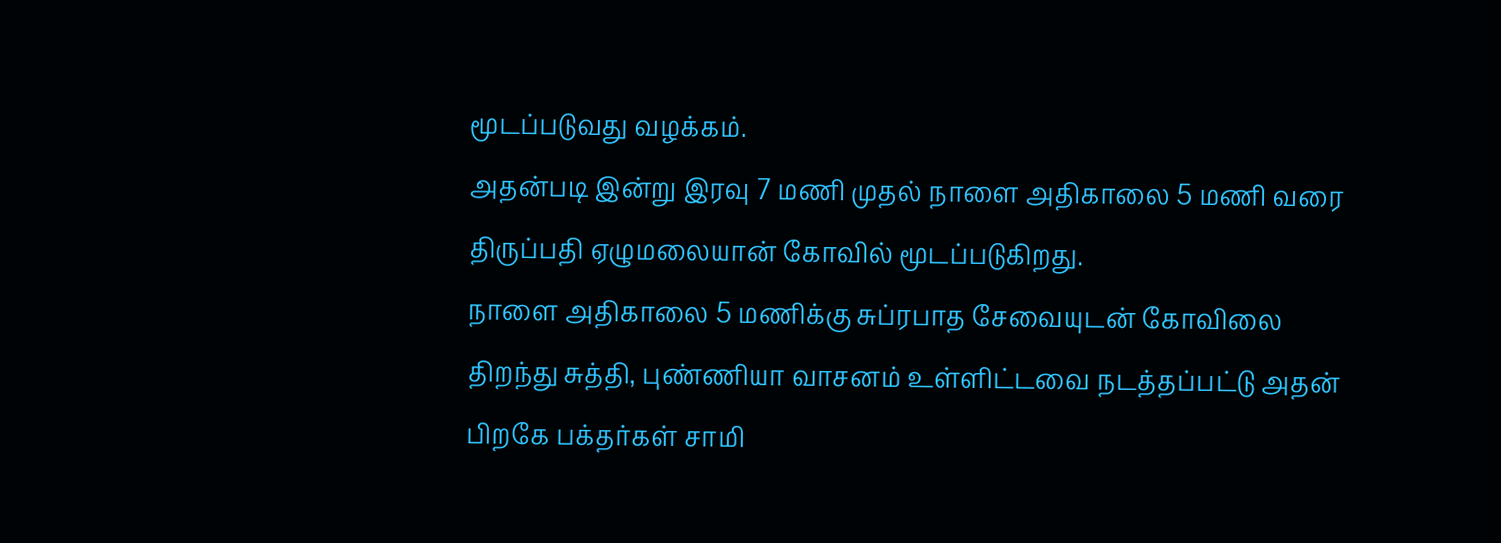மூடப்படுவது வழக்கம்.
அதன்படி இன்று இரவு 7 மணி முதல் நாளை அதிகாலை 5 மணி வரை திருப்பதி ஏழுமலையான் கோவில் மூடப்படுகிறது.
நாளை அதிகாலை 5 மணிக்கு சுப்ரபாத சேவையுடன் கோவிலை திறந்து சுத்தி, புண்ணியா வாசனம் உள்ளிட்டவை நடத்தப்பட்டு அதன் பிறகே பக்தர்கள் சாமி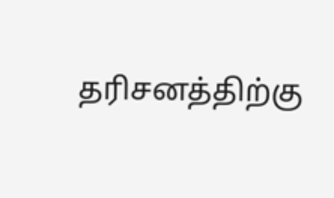தரிசனத்திற்கு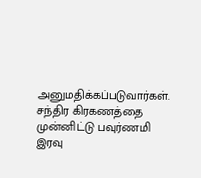அனுமதிக்கப்படுவார்கள்.
சந்திர கிரகணத்தை முன்னிட்டு பவுர்ணமி இரவு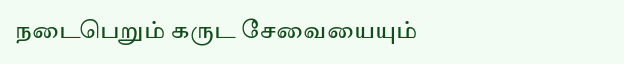நடைபெறும் கருட சேவையையும்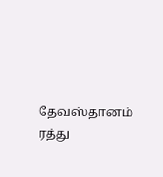தேவஸ்தானம் ரத்து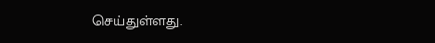செய்துள்ளது.